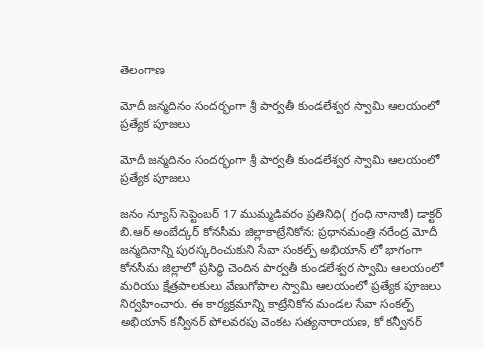తెలంగాణ

మోదీ జన్మదినం సందర్భంగా శ్రీ పార్వతీ కుండలేశ్వర స్వామి ఆలయంలో ప్రత్యేక పూజలు

మోదీ జన్మదినం సందర్భంగా శ్రీ పార్వతీ కుండలేశ్వర స్వామి ఆలయంలో ప్రత్యేక పూజలు

జనం న్యూస్ సెప్టెంబర్ 17 ముమ్మడివరం ప్రతినిధి( గ్రంధి నానాజీ) డాక్టర్ బి.ఆర్ అంబేద్కర్ కోనసీమ జిల్లాకాట్రేనికోన: ప్రధానమంత్రి నరేంద్ర మోదీ జన్మదినాన్ని పురస్కరించుకుని సేవా సంకల్ప్ అభియాన్ లో భాగంగా కోనసీమ జిల్లాలో ప్రసిద్ధి చెందిన పార్వతీ కుండలేశ్వర స్వామి ఆలయంలో మరియు క్షేత్రపాలకులు వేణుగోపాల స్వామి ఆలయంలో ప్రత్యేక పూజలు నిర్వహించారు. ఈ కార్యక్రమాన్ని కాట్రేనికోన మండల సేవా సంకల్ప్ అభియాన్ కన్వీనర్ పోలవరపు వెంకట సత్యనారాయణ, కో కన్వీనర్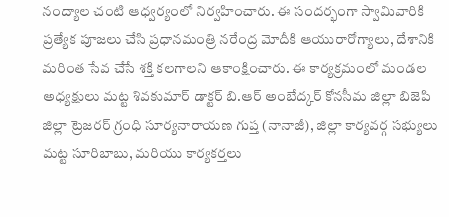నంద్యాల చంటి ఆధ్వర్యంలో నిర్వహించారు. ఈ సందర్భంగా స్వామివారికి ప్రత్యేక పూజలు చేసి ప్రధానమంత్రి నరేంద్ర మోదీకి ఆయురారోగ్యాలు, దేశానికి మరింత సేవ చేసే శక్తి కలగాలని ఆకాంక్షించారు. ఈ కార్యక్రమంలో మండల అధ్యక్షులు మట్ట శివకుమార్ డాక్టర్ బి.ఆర్ అంబేద్కర్ కోనసీమ జిల్లా బిజెపి జిల్లా ట్రెజరర్ గ్రంధి సూర్యనారాయణ గుప్త (నానాజీ), జిల్లా కార్యవర్గ సభ్యులు మట్ట సూరిబాబు, మరియు కార్యకర్తలు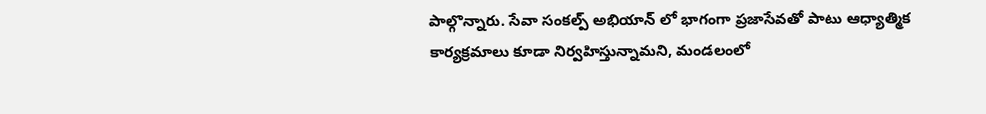పాల్గొన్నారు. సేవా సంకల్ప్ అభియాన్ లో భాగంగా ప్రజాసేవతో పాటు ఆధ్యాత్మిక కార్యక్రమాలు కూడా నిర్వహిస్తున్నామని, మండలంలో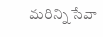మరిన్ని సేవా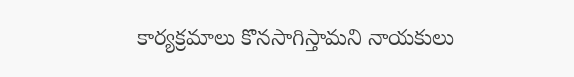కార్యక్రమాలు కొనసాగిస్తామని నాయకులు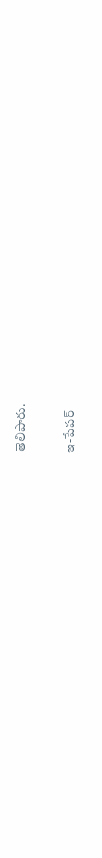తెలిపారు.

ఇ-పేపర్